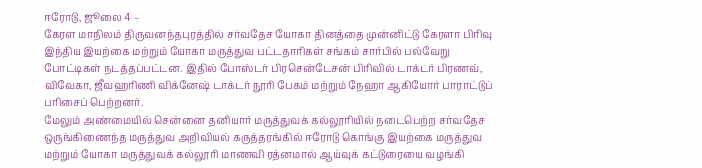ஈரோடு, ஜூலை 4 –
கேரள மாநிலம் திருவனந்தபுரத்தில் சர்வதேச யோகா தினத்தை முன்னிட்டு கேரளா பிரிவு இந்திய இயற்கை மற்றும் யோகா மருத்துவ பட்டதாரிகள் சங்கம் சார்பில் பல்வேறு போட்டிகள் நடத்தப்பட்டன. இதில் போஸ்டர் பிரசென்டேசன் பிரிவில் டாக்டர் பிரணவ், விவேகா, ஜீவஹரிணி விக்னேஷ் டாக்டர் நூரி பேகம் மற்றும் நேஹா ஆகியோர் பாராட்டுப் பரிசைப் பெற்றனர்.
மேலும் அண்மையில் சென்னை தனியார் மருத்துவக் கல்லூரியில் நடைபெற்ற சர்வதேச ஒருங்கிணைந்த மருத்துவ அறிவியல் கருத்தரங்கில் ஈரோடு கொங்கு இயற்கை மருத்துவ மற்றும் யோகா மருத்துவக் கல்லூரி மாணவி ரத்னமால் ஆய்வுக் கட்டுரையை வழங்கி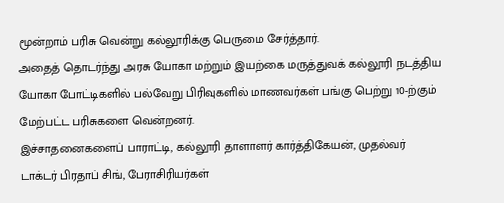மூன்றாம் பரிசு வென்று கல்லூரிக்கு பெருமை சேர்த்தார்.
அதைத் தொடர்ந்து அரசு யோகா மற்றும் இயற்கை மருத்துவக் கல்லூரி நடத்திய யோகா போட்டிகளில் பல்வேறு பிரிவுகளில் மாணவர்கள் பங்கு பெற்று 10-ற்கும் மேற்பட்ட பரிசுகளை வென்றனர்.
இச்சாதனைகளைப் பாராட்டி, கல்லூரி தாளாளர் கார்த்திகேயன், முதல்வர் டாக்டர் பிரதாப் சிங், பேராசிரியர்கள்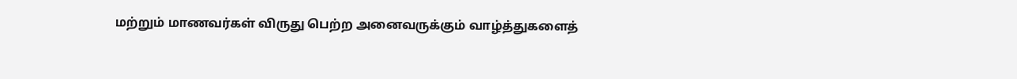மற்றும் மாணவர்கள் விருது பெற்ற அனைவருக்கும் வாழ்த்துகளைத்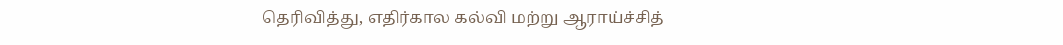தெரிவித்து, எதிர்கால கல்வி மற்று ஆராய்ச்சித்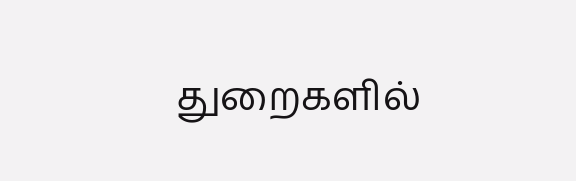துறைகளில்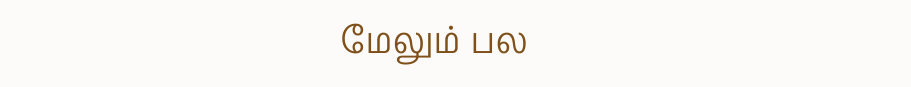மேலும் பல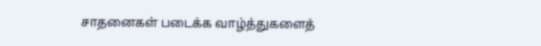சாதனைகள் படைக்க வாழ்த்துகளைத்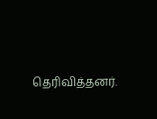தெரிவித்தனர்.